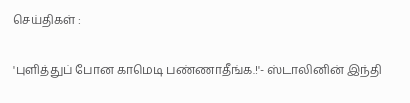செய்திகள் :

'புளித்துப் போன காமெடி பண்ணாதீங்க.!'- ஸ்டாலினின் இந்தி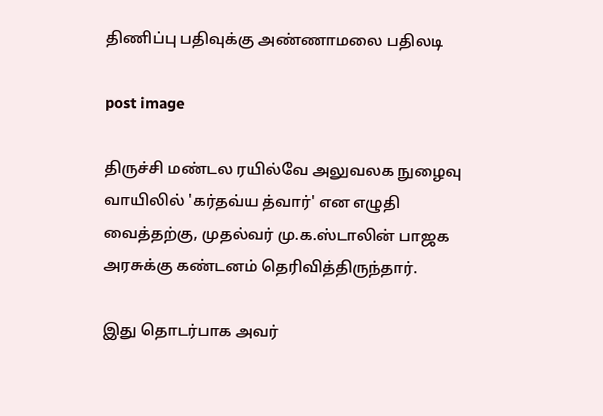திணிப்பு பதிவுக்கு அண்ணாமலை பதிலடி

post image

திருச்சி மண்டல ரயில்வே அலுவலக நுழைவு வாயிலில் 'கர்தவ்ய த்வார்' என எழுதி வைத்தற்கு, முதல்வர் மு.க.ஸ்டாலின் பாஜக அரசுக்கு கண்டனம் தெரிவித்திருந்தார்.

இது தொடர்பாக அவர்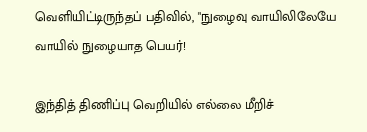வெளியிட்டிருந்தப் பதிவில், "நுழைவு வாயிலிலேயே வாயில் நுழையாத பெயர்!

இந்தித் திணிப்பு வெறியில் எல்லை மீறிச்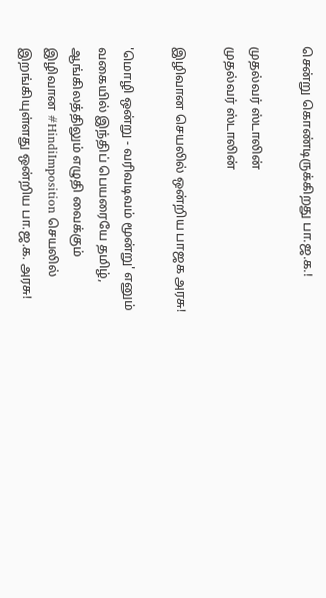சென்று கொண்டிருக்கிறது பா.ஜ.க.!

முதல்வர் ஸ்டாலின்
முதல்வர் ஸ்டாலின்

இழிவான செயலில் ஒன்றிய பாஜக அரசு!

'மொழி ஒன்று - வரிவடிவம் மூன்று' எனும் வகையில் இந்திப் பெயரையே தமிழ், ஆங்கிலத்திலும் எழுதி வைக்கும் இழிவான #HindiImposition செயலில் இறங்கியுள்ளது ஒன்றிய பா.ஜ.க. அரசு!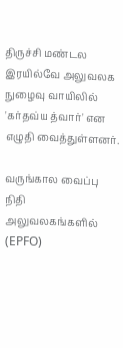திருச்சி மண்டல இரயில்வே அலுவலக நுழைவு வாயிலில் 'கர்தவ்ய த்வார்' என எழுதி வைத்துள்ளனர்.

வருங்கால வைப்பு நிதி அலுவலகங்களில் (EPFO)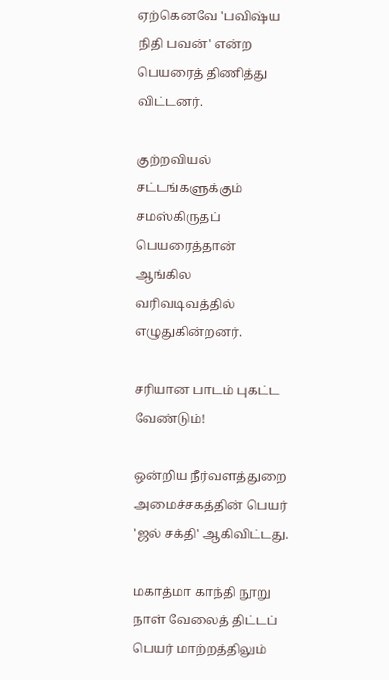ஏற்கெனவே 'பவிஷ்ய நிதி பவன்' என்ற பெயரைத் திணித்து விட்டனர்.

குற்றவியல் சட்டங்களுக்கும் சமஸ்கிருதப் பெயரைத்தான் ஆங்கில வரிவடிவத்தில் எழுதுகின்றனர்.

சரியான பாடம் புகட்ட வேண்டும்!

ஒன்றிய நீர்வளத்துறை அமைச்சகத்தின் பெயர் 'ஜல் சக்தி' ஆகிவிட்டது.

மகாத்மா காந்தி நூறு நாள் வேலைத் திட்டப் பெயர் மாற்றத்திலும்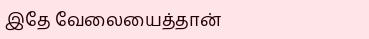இதே வேலையைத்தான்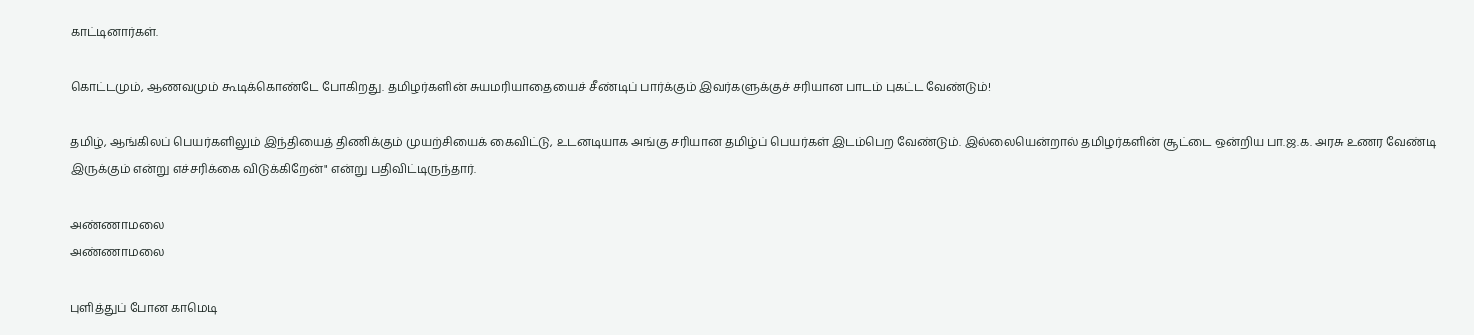காட்டினார்கள்.

கொட்டமும், ஆணவமும் கூடிக்கொண்டே போகிறது. தமிழர்களின் சுயமரியாதையைச் சீண்டிப் பார்க்கும் இவர்களுக்குச் சரியான பாடம் புகட்ட வேண்டும்!

தமிழ், ஆங்கிலப் பெயர்களிலும் இந்தியைத் திணிக்கும் முயற்சியைக் கைவிட்டு, உடனடியாக அங்கு சரியான தமிழ்ப் பெயர்கள் இடம்பெற வேண்டும். இல்லையென்றால் தமிழர்களின் சூட்டை ஒன்றிய பா.ஜ.க. அரசு உணர வேண்டி இருக்கும் என்று எச்சரிக்கை விடுக்கிறேன்" என்று பதிவிட்டிருந்தார்.

அண்ணாமலை
அண்ணாமலை

புளித்துப் போன காமெடி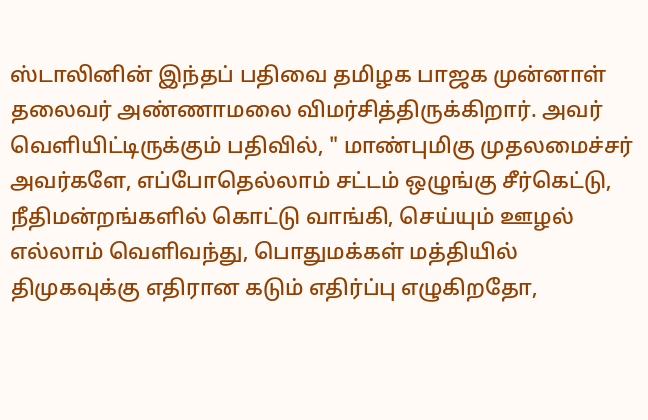ஸ்டாலினின் இந்தப் பதிவை தமிழக பாஜக முன்னாள் தலைவர் அண்ணாமலை விமர்சித்திருக்கிறார். அவர் வெளியிட்டிருக்கும் பதிவில், " மாண்புமிகு முதலமைச்சர் அவர்களே, எப்போதெல்லாம் சட்டம் ஒழுங்கு சீர்கெட்டு, நீதிமன்றங்களில் கொட்டு வாங்கி, செய்யும் ஊழல் எல்லாம் வெளிவந்து, பொதுமக்கள் மத்தியில் திமுகவுக்கு எதிரான கடும் எதிர்ப்பு எழுகிறதோ,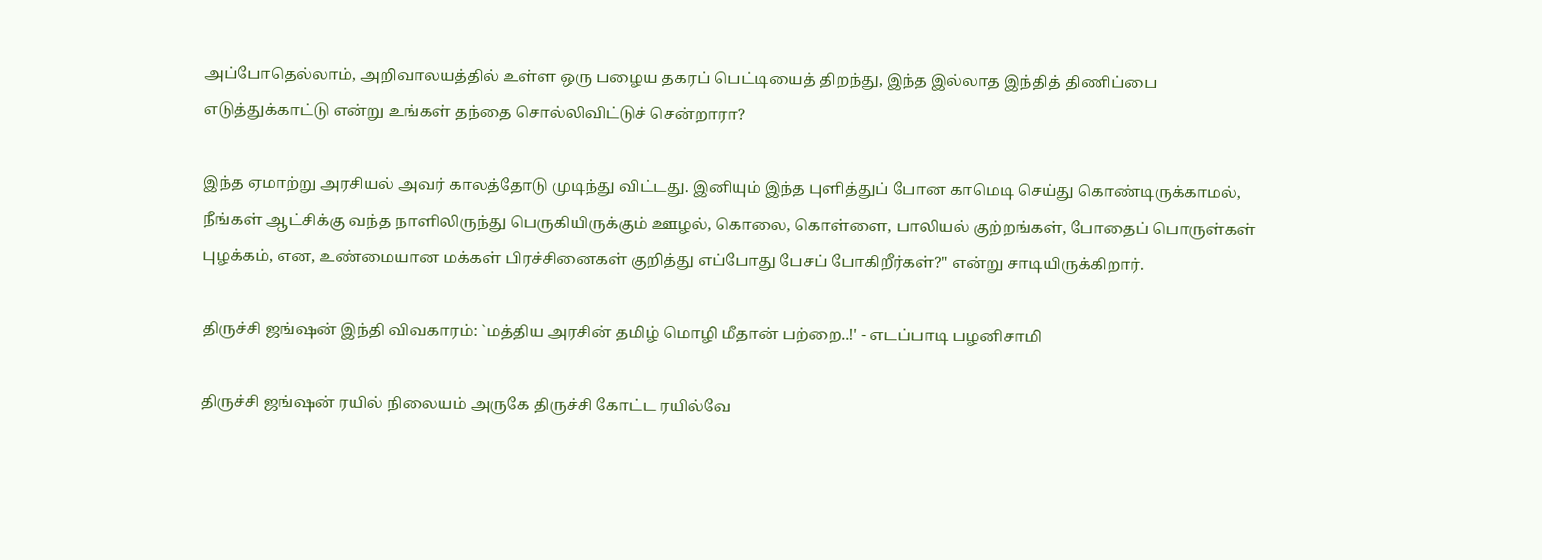அப்போதெல்லாம், அறிவாலயத்தில் உள்ள ஒரு பழைய தகரப் பெட்டியைத் திறந்து, இந்த இல்லாத இந்தித் திணிப்பை எடுத்துக்காட்டு என்று உங்கள் தந்தை சொல்லிவிட்டுச் சென்றாரா?

இந்த ஏமாற்று அரசியல் அவர் காலத்தோடு முடிந்து விட்டது. இனியும் இந்த புளித்துப் போன காமெடி செய்து கொண்டிருக்காமல், நீங்கள் ஆட்சிக்கு வந்த நாளிலிருந்து பெருகியிருக்கும் ஊழல், கொலை, கொள்ளை, பாலியல் குற்றங்கள், போதைப் பொருள்கள் புழக்கம், என, உண்மையான மக்கள் பிரச்சினைகள் குறித்து எப்போது பேசப் போகிறீர்கள்?" என்று சாடியிருக்கிறார்.

திருச்சி ஜங்ஷன் இந்தி விவகாரம்: `மத்திய அரசின் தமிழ் மொழி மீதான் பற்றை..!' - எடப்பாடி பழனிசாமி

திருச்சி ஜங்ஷன் ரயில் நிலையம் அருகே திருச்சி கோட்ட ரயில்வே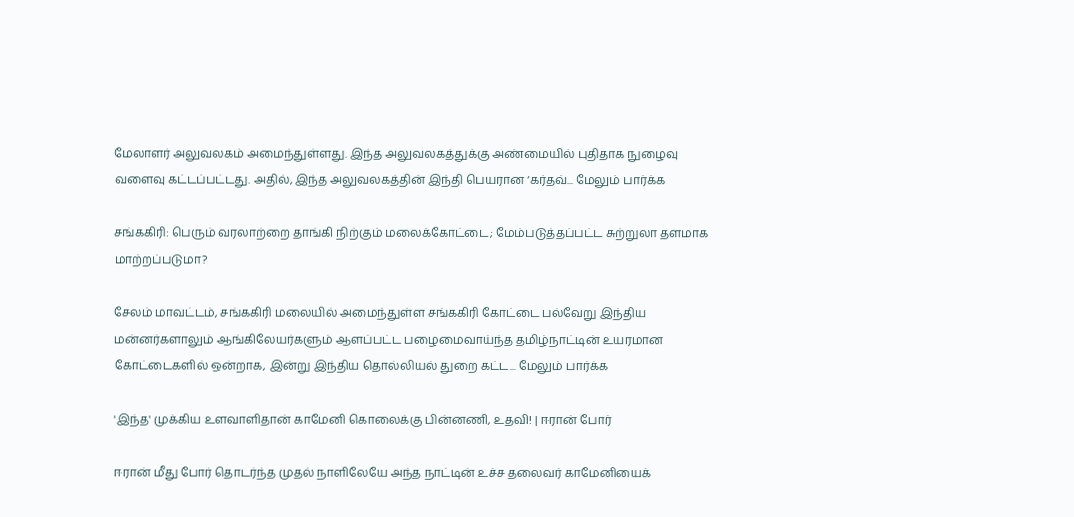மேலாளர் அலுவலகம் அமைந்துள்ளது. இந்த அலுவலகத்துக்கு அண்மையில் புதிதாக நுழைவு வளைவு கட்டப்பட்டது. அதில், இந்த அலுவலகத்தின் இந்தி பெயரான ‘கர்தவ்... மேலும் பார்க்க

சங்ககிரி: பெரும் வரலாற்றை தாங்கி நிற்கும் மலைக்கோட்டை; மேம்படுத்தப்பட்ட சுற்றுலா தளமாக மாற்றப்படுமா?

சேலம் மாவட்டம், சங்ககிரி மலையில் அமைந்துள்ள சங்ககிரி கோட்டை பல்வேறு இந்திய மன்னர்களாலும் ஆங்கிலேயர்களும் ஆளப்பட்ட பழைமைவாய்ந்த தமிழ்நாட்டின் உயரமான கோட்டைகளில் ஒன்றாக, இன்று இந்திய தொல்லியல் துறை கட்ட... மேலும் பார்க்க

'இந்த' முக்கிய உளவாளிதான் காமேனி கொலைக்கு பின்னணி, உதவி! | ஈரான் போர்

ஈரான் மீது போர் தொடர்ந்த முதல் நாளிலேயே அந்த நாட்டின் உச்ச தலைவர் காமேனியைக்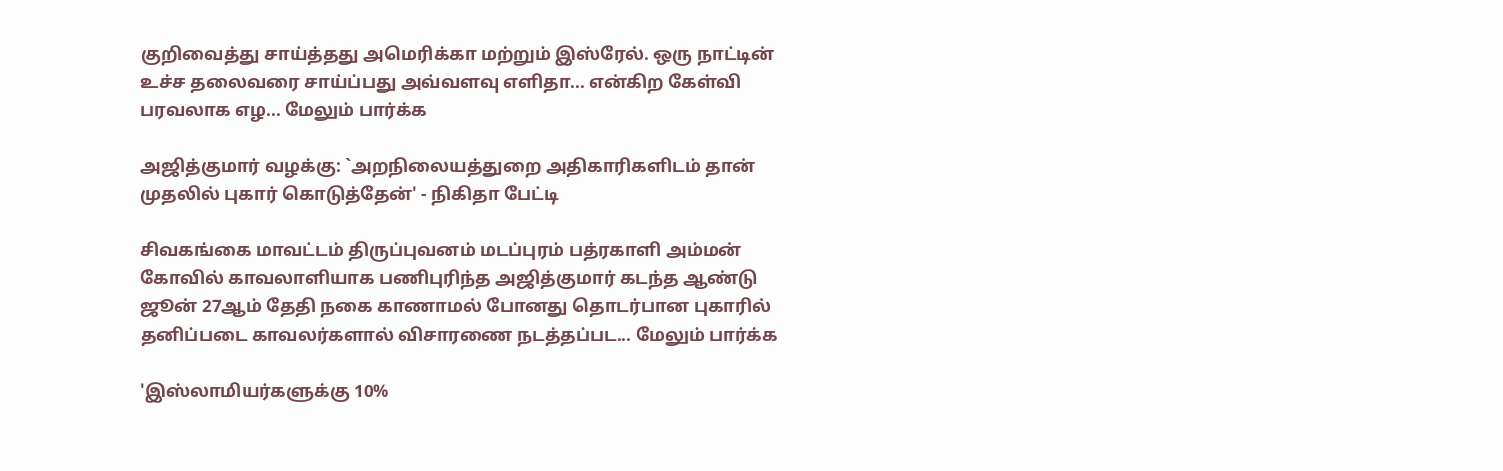குறிவைத்து சாய்த்தது அமெரிக்கா மற்றும் இஸ்ரேல். ஒரு நாட்டின் உச்ச தலைவரை சாய்ப்பது அவ்வளவு எளிதா... என்கிற கேள்வி பரவலாக எழ... மேலும் பார்க்க

அஜித்குமார் வழக்கு: `அறநிலையத்துறை அதிகாரிகளிடம் தான் முதலில் புகார் கொடுத்தேன்' - நிகிதா பேட்டி

சிவகங்கை மாவட்டம் திருப்புவனம் மடப்புரம் பத்ரகாளி அம்மன் கோவில் காவலாளியாக பணிபுரிந்த அஜித்குமார் கடந்த ஆண்டு ஜூன் 27ஆம் தேதி நகை காணாமல் போனது தொடர்பான புகாரில் தனிப்படை காவலர்களால் விசாரணை நடத்தப்பட... மேலும் பார்க்க

'இஸ்லாமியர்களுக்கு 10%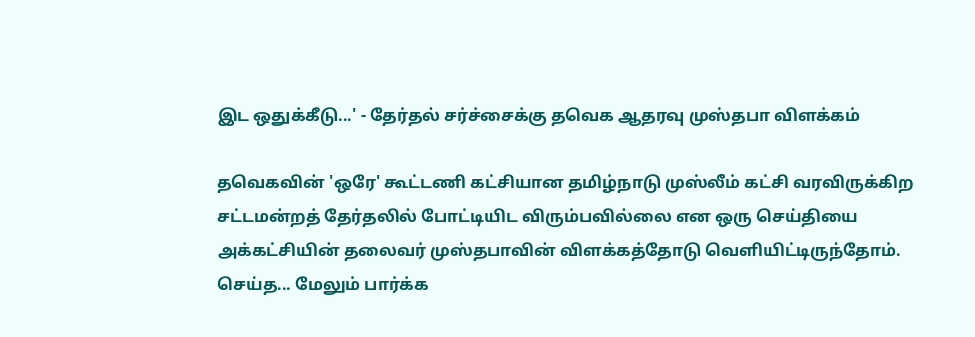இட ஒதுக்கீடு...' - தேர்தல் சர்ச்சைக்கு தவெக ஆதரவு முஸ்தபா விளக்கம்

தவெகவின் 'ஒரே' கூட்டணி கட்சியான தமிழ்நாடு முஸ்லீம் கட்சி வரவிருக்கிற சட்டமன்றத் தேர்தலில் போட்டியிட விரும்பவில்லை என ஒரு செய்தியை அக்கட்சியின் தலைவர் முஸ்தபாவின் விளக்கத்தோடு வெளியிட்டிருந்தோம். செய்த... மேலும் பார்க்க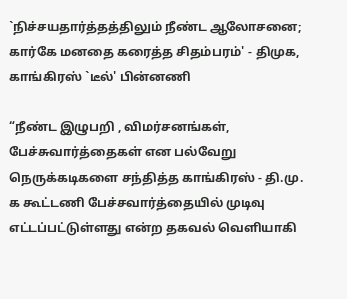`நிச்சயதார்த்தத்திலும் நீண்ட ஆலோசனை; கார்கே மனதை கரைத்த சிதம்பரம்' - திமுக, காங்கிரஸ் `டீல்' பின்னணி

“நீண்ட இழுபறி , விமர்சனங்கள், பேச்சுவார்த்தைகள் என பல்வேறு நெருக்கடிகளை சந்தித்த காங்கிரஸ் - தி.மு. க கூட்டணி பேச்சவார்த்தையில் முடிவு எட்டப்பட்டுள்ளது என்ற தகவல் வெளியாகி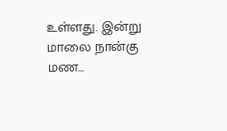உள்ளது. இன்று மாலை நான்கு மண...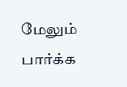மேலும் பார்க்க